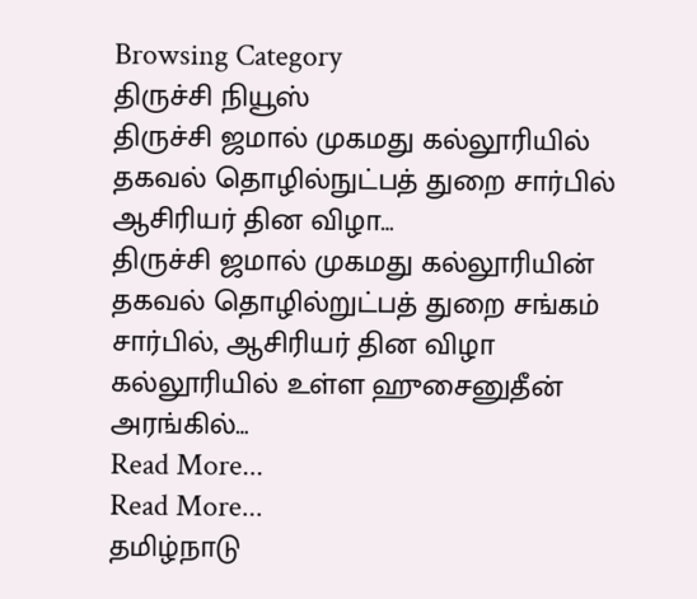Browsing Category
திருச்சி நியூஸ்
திருச்சி ஜமால் முகமது கல்லூரியில் தகவல் தொழில்நுட்பத் துறை சார்பில் ஆசிரியர் தின விழா…
திருச்சி ஜமால் முகமது கல்லூரியின் தகவல் தொழில்றுட்பத் துறை சங்கம் சார்பில், ஆசிரியர் தின விழா கல்லூரியில் உள்ள ஹுசைனுதீன் அரங்கில்…
Read More...
Read More...
தமிழ்நாடு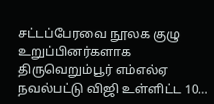சட்டப்பேரவை நூலக குழு உறுப்பினர்களாக திருவெறும்பூர் எம்எல்ஏ நவல்பட்டு விஜி உள்ளிட்ட 10…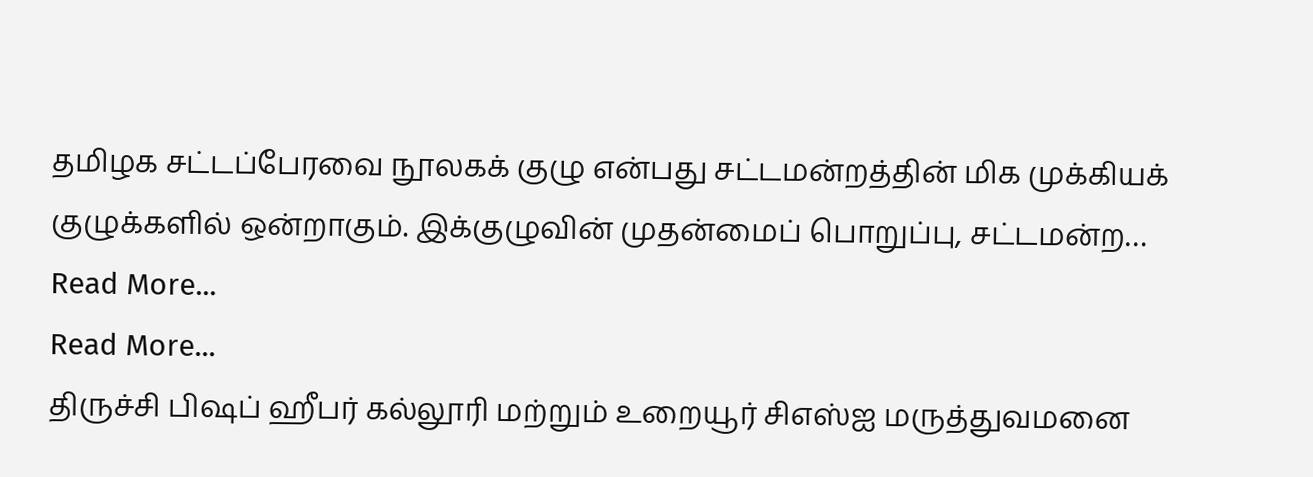தமிழக சட்டப்பேரவை நூலகக் குழு என்பது சட்டமன்றத்தின் மிக முக்கியக் குழுக்களில் ஒன்றாகும். இக்குழுவின் முதன்மைப் பொறுப்பு, சட்டமன்ற…
Read More...
Read More...
திருச்சி பிஷப் ஹீபர் கல்லூரி மற்றும் உறையூர் சிஎஸ்ஐ மருத்துவமனை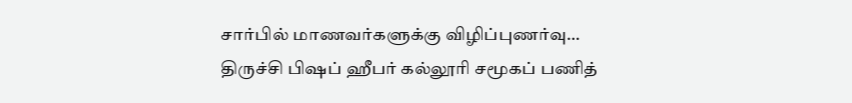சார்பில் மாணவர்களுக்கு விழிப்புணர்வு…
திருச்சி பிஷப் ஹீபர் கல்லூரி சமூகப் பணித்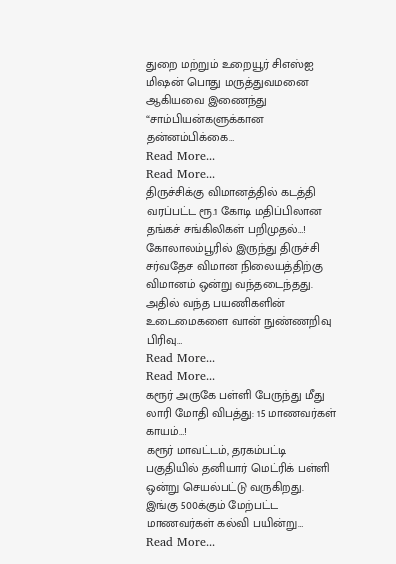துறை மற்றும் உறையூர் சிஎஸ்ஐ மிஷன் பொது மருத்துவமனை ஆகியவை இணைந்து “சாம்பியன்களுக்கான தன்னம்பிக்கை…
Read More...
Read More...
திருச்சிக்கு விமானத்தில் கடத்தி வரப்பட்ட ரூ.1 கோடி மதிப்பிலான தங்கச் சங்கிலிகள் பறிமுதல்…!
கோலாலம்பூரில் இருந்து திருச்சி சர்வதேச விமான நிலையத்திற்கு விமானம் ஒன்று வந்தடைந்தது. அதில் வந்த பயணிகளின் உடைமைகளை வான் நுண்ணறிவு பிரிவு…
Read More...
Read More...
கரூர் அருகே பள்ளி பேருந்து மீது லாரி மோதி விபத்து: 15 மாணவர்கள் காயம்…!
கரூர் மாவட்டம், தரகம்பட்டி பகுதியில் தனியார் மெட்ரிக் பள்ளி ஒன்று செயல்பட்டு வருகிறது. இங்கு 500க்கும் மேற்பட்ட மாணவர்கள் கல்வி பயின்று…
Read More...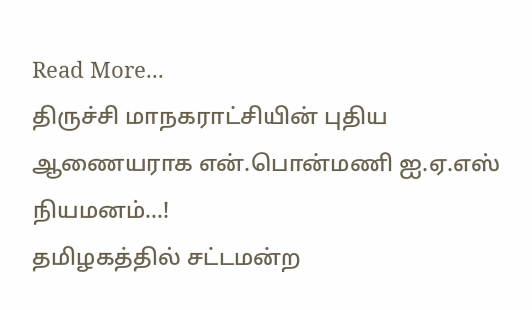Read More...
திருச்சி மாநகராட்சியின் புதிய ஆணையராக என்.பொன்மணி ஐ.ஏ.எஸ் நியமனம்…!
தமிழகத்தில் சட்டமன்ற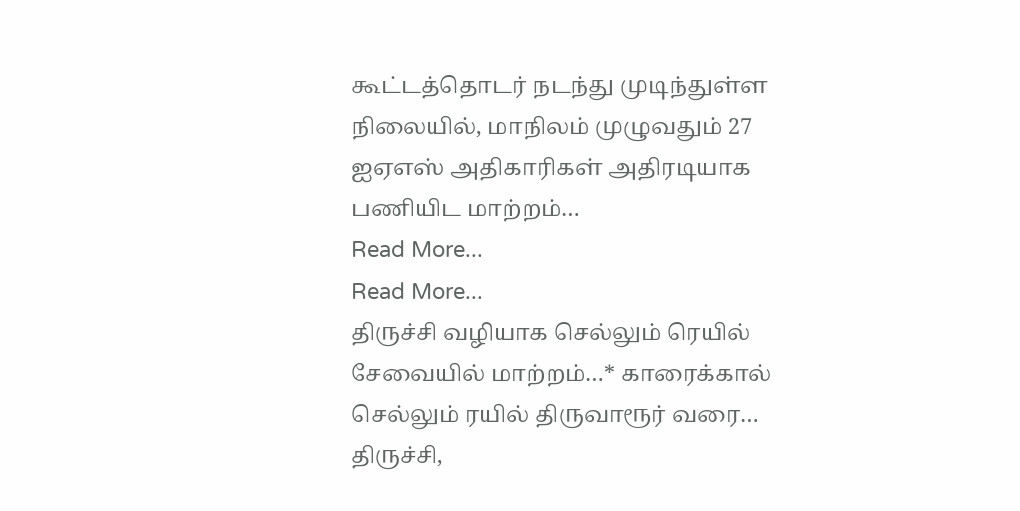கூட்டத்தொடர் நடந்து முடிந்துள்ள நிலையில், மாநிலம் முழுவதும் 27 ஐஏஎஸ் அதிகாரிகள் அதிரடியாக பணியிட மாற்றம்…
Read More...
Read More...
திருச்சி வழியாக செல்லும் ரெயில் சேவையில் மாற்றம்…* காரைக்கால் செல்லும் ரயில் திருவாரூர் வரை…
திருச்சி,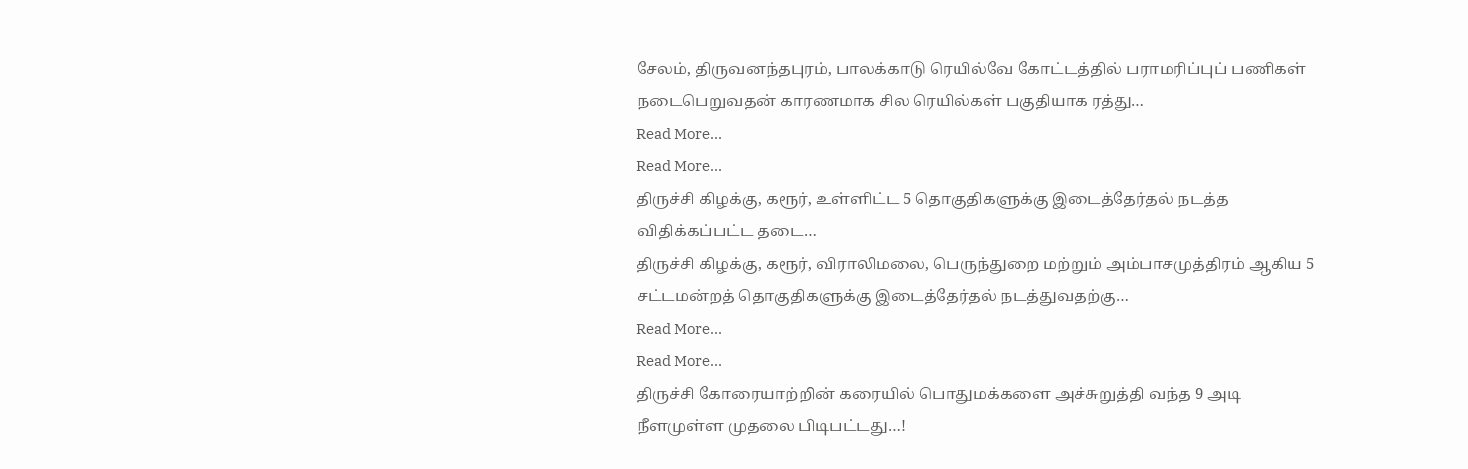சேலம், திருவனந்தபுரம், பாலக்காடு ரெயில்வே கோட்டத்தில் பராமரிப்புப் பணிகள் நடைபெறுவதன் காரணமாக சில ரெயில்கள் பகுதியாக ரத்து…
Read More...
Read More...
திருச்சி கிழக்கு, கரூர், உள்ளிட்ட 5 தொகுதிகளுக்கு இடைத்தேர்தல் நடத்த விதிக்கப்பட்ட தடை…
திருச்சி கிழக்கு, கரூர், விராலிமலை, பெருந்துறை மற்றும் அம்பாசமுத்திரம் ஆகிய 5 சட்டமன்றத் தொகுதிகளுக்கு இடைத்தேர்தல் நடத்துவதற்கு…
Read More...
Read More...
திருச்சி கோரையாற்றின் கரையில் பொதுமக்களை அச்சுறுத்தி வந்த 9 அடி நீளமுள்ள முதலை பிடிபட்டது…!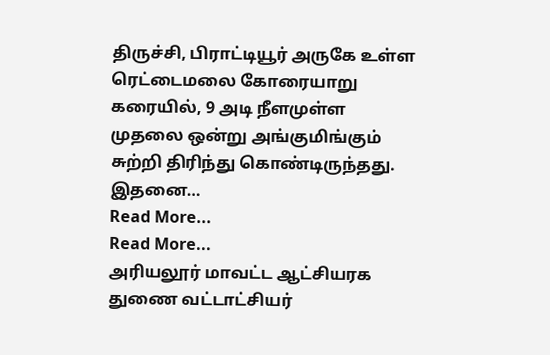திருச்சி, பிராட்டியூர் அருகே உள்ள ரெட்டைமலை கோரையாறு கரையில், 9 அடி நீளமுள்ள முதலை ஒன்று அங்குமிங்கும் சுற்றி திரிந்து கொண்டிருந்தது. இதனை…
Read More...
Read More...
அரியலூர் மாவட்ட ஆட்சியரக துணை வட்டாட்சியர்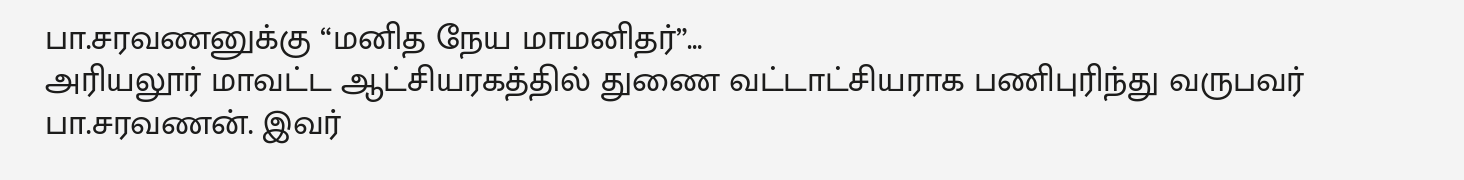பா.சரவணனுக்கு “மனித நேய மாமனிதர்”…
அரியலூர் மாவட்ட ஆட்சியரகத்தில் துணை வட்டாட்சியராக பணிபுரிந்து வருபவர் பா.சரவணன். இவர்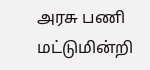அரசு பணி மட்டுமின்றி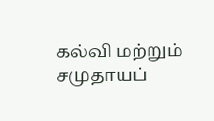கல்வி மற்றும் சமுதாயப்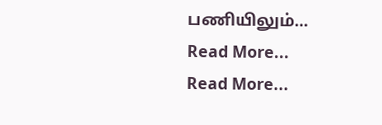பணியிலும்…
Read More...
Read More...